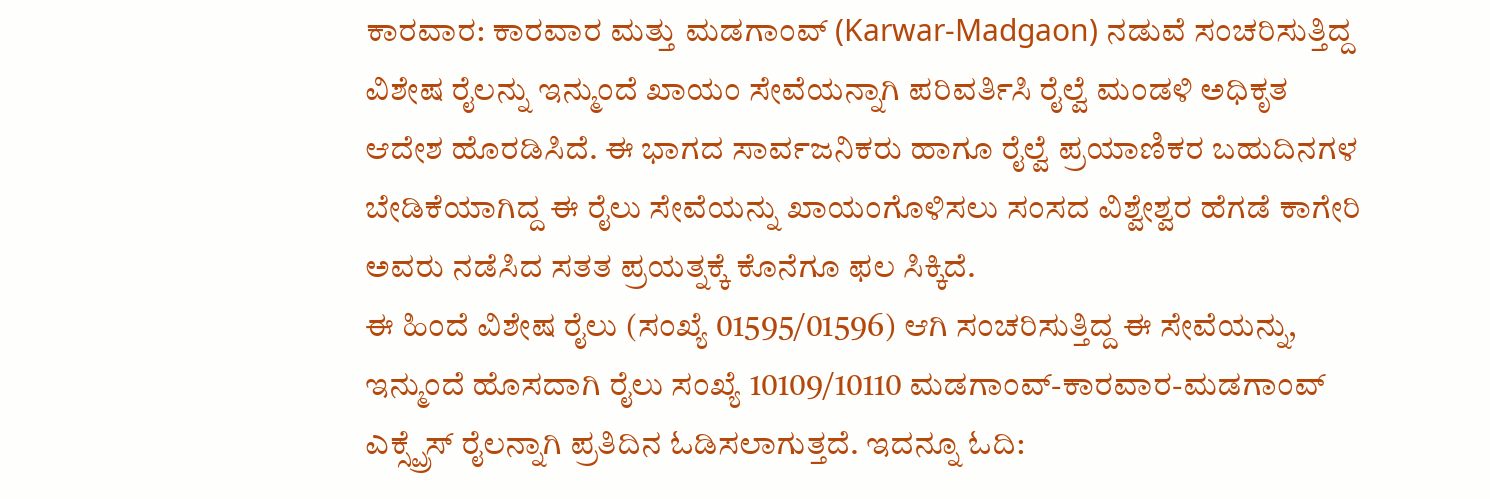ಕಾರವಾರ: ಕಾರವಾರ ಮತ್ತು ಮಡಗಾಂವ್ (Karwar-Madgaon) ನಡುವೆ ಸಂಚರಿಸುತ್ತಿದ್ದ ವಿಶೇಷ ರೈಲನ್ನು ಇನ್ಮುಂದೆ ಖಾಯಂ ಸೇವೆಯನ್ನಾಗಿ ಪರಿವರ್ತಿಸಿ ರೈಲ್ವೆ ಮಂಡಳಿ ಅಧಿಕೃತ ಆದೇಶ ಹೊರಡಿಸಿದೆ. ಈ ಭಾಗದ ಸಾರ್ವಜನಿಕರು ಹಾಗೂ ರೈಲ್ವೆ ಪ್ರಯಾಣಿಕರ ಬಹುದಿನಗಳ ಬೇಡಿಕೆಯಾಗಿದ್ದ ಈ ರೈಲು ಸೇವೆಯನ್ನು ಖಾಯಂಗೊಳಿಸಲು ಸಂಸದ ವಿಶ್ವೇಶ್ವರ ಹೆಗಡೆ ಕಾಗೇರಿ ಅವರು ನಡೆಸಿದ ಸತತ ಪ್ರಯತ್ನಕ್ಕೆ ಕೊನೆಗೂ ಫಲ ಸಿಕ್ಕಿದೆ.
ಈ ಹಿಂದೆ ವಿಶೇಷ ರೈಲು (ಸಂಖ್ಯೆ 01595/01596) ಆಗಿ ಸಂಚರಿಸುತ್ತಿದ್ದ ಈ ಸೇವೆಯನ್ನು, ಇನ್ಮುಂದೆ ಹೊಸದಾಗಿ ರೈಲು ಸಂಖ್ಯೆ 10109/10110 ಮಡಗಾಂವ್-ಕಾರವಾರ-ಮಡಗಾಂವ್ ಎಕ್ಸ್ಪ್ರೆಸ್ ರೈಲನ್ನಾಗಿ ಪ್ರತಿದಿನ ಓಡಿಸಲಾಗುತ್ತದೆ. ಇದನ್ನೂ ಓದಿ: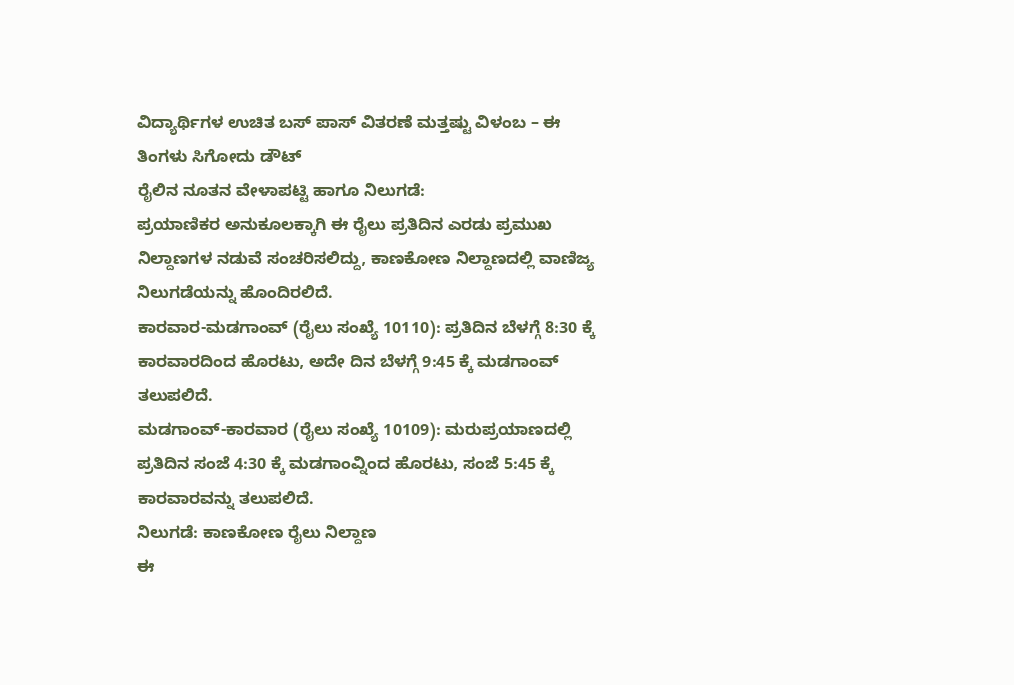ವಿದ್ಯಾರ್ಥಿಗಳ ಉಚಿತ ಬಸ್ ಪಾಸ್ ವಿತರಣೆ ಮತ್ತಷ್ಟು ವಿಳಂಬ – ಈ ತಿಂಗಳು ಸಿಗೋದು ಡೌಟ್
ರೈಲಿನ ನೂತನ ವೇಳಾಪಟ್ಟಿ ಹಾಗೂ ನಿಲುಗಡೆ:
ಪ್ರಯಾಣಿಕರ ಅನುಕೂಲಕ್ಕಾಗಿ ಈ ರೈಲು ಪ್ರತಿದಿನ ಎರಡು ಪ್ರಮುಖ ನಿಲ್ದಾಣಗಳ ನಡುವೆ ಸಂಚರಿಸಲಿದ್ದು, ಕಾಣಕೋಣ ನಿಲ್ದಾಣದಲ್ಲಿ ವಾಣಿಜ್ಯ ನಿಲುಗಡೆಯನ್ನು ಹೊಂದಿರಲಿದೆ.
ಕಾರವಾರ-ಮಡಗಾಂವ್ (ರೈಲು ಸಂಖ್ಯೆ 10110): ಪ್ರತಿದಿನ ಬೆಳಗ್ಗೆ 8:30 ಕ್ಕೆ ಕಾರವಾರದಿಂದ ಹೊರಟು, ಅದೇ ದಿನ ಬೆಳಗ್ಗೆ 9:45 ಕ್ಕೆ ಮಡಗಾಂವ್ ತಲುಪಲಿದೆ.
ಮಡಗಾಂವ್-ಕಾರವಾರ (ರೈಲು ಸಂಖ್ಯೆ 10109): ಮರುಪ್ರಯಾಣದಲ್ಲಿ ಪ್ರತಿದಿನ ಸಂಜೆ 4:30 ಕ್ಕೆ ಮಡಗಾಂವ್ನಿಂದ ಹೊರಟು, ಸಂಜೆ 5:45 ಕ್ಕೆ ಕಾರವಾರವನ್ನು ತಲುಪಲಿದೆ.
ನಿಲುಗಡೆ: ಕಾಣಕೋಣ ರೈಲು ನಿಲ್ದಾಣ
ಈ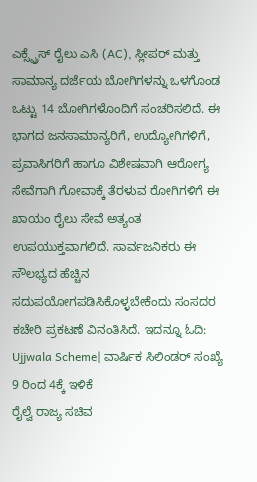ಎಕ್ಸ್ಪ್ರೆಸ್ ರೈಲು ಎಸಿ (AC), ಸ್ಲೀಪರ್ ಮತ್ತು ಸಾಮಾನ್ಯ ದರ್ಜೆಯ ಬೋಗಿಗಳನ್ನು ಒಳಗೊಂಡ ಒಟ್ಟು 14 ಬೋಗಿಗಳೊಂದಿಗೆ ಸಂಚರಿಸಲಿದೆ. ಈ ಭಾಗದ ಜನಸಾಮಾನ್ಯರಿಗೆ, ಉದ್ಯೋಗಿಗಳಿಗೆ, ಪ್ರವಾಸಿಗರಿಗೆ ಹಾಗೂ ವಿಶೇಷವಾಗಿ ಆರೋಗ್ಯ ಸೇವೆಗಾಗಿ ಗೋವಾಕ್ಕೆ ತೆರಳುವ ರೋಗಿಗಳಿಗೆ ಈ ಖಾಯಂ ರೈಲು ಸೇವೆ ಅತ್ಯಂತ ಉಪಯುಕ್ತವಾಗಲಿದೆ. ಸಾರ್ವಜನಿಕರು ಈ ಸೌಲಭ್ಯದ ಹೆಚ್ಚಿನ ಸದುಪಯೋಗಪಡಿಸಿಕೊಳ್ಳಬೇಕೆಂದು ಸಂಸದರ ಕಚೇರಿ ಪ್ರಕಟಣೆ ವಿನಂತಿಸಿದೆ. ಇದನ್ನೂ ಓದಿ: Ujjwala Scheme| ವಾರ್ಷಿಕ ಸಿಲಿಂಡರ್ ಸಂಖ್ಯೆ 9 ರಿಂದ 4ಕ್ಕೆ ಇಳಿಕೆ
ರೈಲ್ವೆ ರಾಜ್ಯ ಸಚಿವ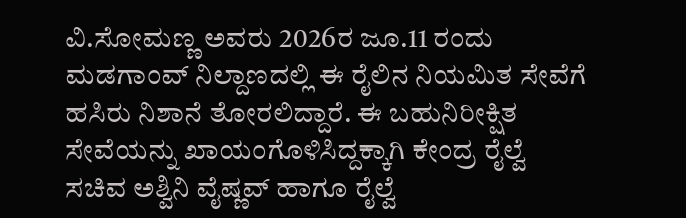ವಿ.ಸೋಮಣ್ಣ ಅವರು 2026ರ ಜೂ.11 ರಂದು ಮಡಗಾಂವ್ ನಿಲ್ದಾಣದಲ್ಲಿ ಈ ರೈಲಿನ ನಿಯಮಿತ ಸೇವೆಗೆ ಹಸಿರು ನಿಶಾನೆ ತೋರಲಿದ್ದಾರೆ. ಈ ಬಹುನಿರೀಕ್ಷಿತ ಸೇವೆಯನ್ನು ಖಾಯಂಗೊಳಿಸಿದ್ದಕ್ಕಾಗಿ ಕೇಂದ್ರ ರೈಲ್ವೆ ಸಚಿವ ಅಶ್ವಿನಿ ವೈಷ್ಣವ್ ಹಾಗೂ ರೈಲ್ವೆ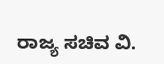ರಾಜ್ಯ ಸಚಿವ ವಿ.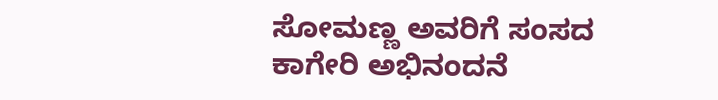ಸೋಮಣ್ಣ ಅವರಿಗೆ ಸಂಸದ ಕಾಗೇರಿ ಅಭಿನಂದನೆ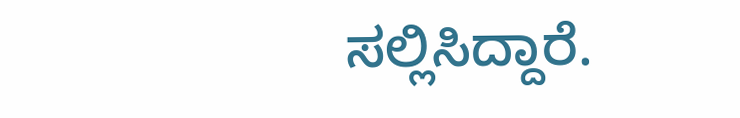ಸಲ್ಲಿಸಿದ್ದಾರೆ.